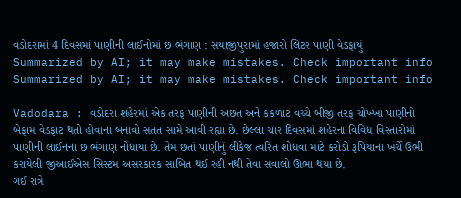વડોદરામાં 4 દિવસમાં પાણીની લાઈનોમાં છ ભંગાણ : સયાજીપુરામાં હજારો લિટર પાણી વેડફાયું
Summarized by AI; it may make mistakes. Check important info
Summarized by AI; it may make mistakes. Check important info

Vadodara : વડોદરા શહેરમાં એક તરફ પાણીની અછત અને કકળાટ વચ્ચે બીજી તરફ ચોખ્ખા પાણીનો બેફામ વેડફાટ થતો હોવાના બનાવો સતત સામે આવી રહ્યા છે. છેલ્લા ચાર દિવસમાં શહેરના વિવિધ વિસ્તારોમાં પાણીની લાઈનના છ ભંગાણ નોંધાયા છે. તેમ છતાં પાણીનું લીકેજ ત્વરિત શોધવા માટે કરોડો રૂપિયાના ખર્ચે ઉભી કરાયેલી જીઆઈએસ સિસ્ટમ અસરકારક સાબિત થઈ રહી નથી તેવા સવાલો ઊભા થયા છે.
ગઈ રાત્રે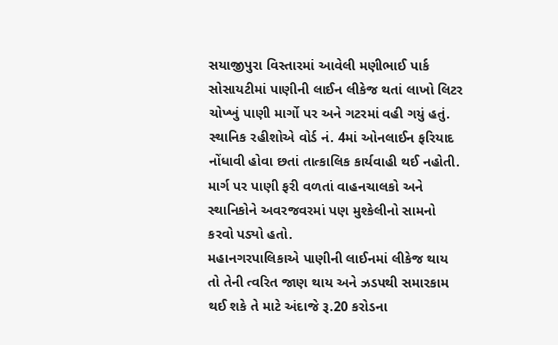સયાજીપુરા વિસ્તારમાં આવેલી મણીભાઈ પાર્ક સોસાયટીમાં પાણીની લાઈન લીકેજ થતાં લાખો લિટર ચોખ્ખું પાણી માર્ગો પર અને ગટરમાં વહી ગયું હતું. સ્થાનિક રહીશોએ વોર્ડ નં. 4માં ઓનલાઈન ફરિયાદ નોંધાવી હોવા છતાં તાત્કાલિક કાર્યવાહી થઈ નહોતી. માર્ગ પર પાણી ફરી વળતાં વાહનચાલકો અને સ્થાનિકોને અવરજવરમાં પણ મુશ્કેલીનો સામનો કરવો પડ્યો હતો.
મહાનગરપાલિકાએ પાણીની લાઈનમાં લીકેજ થાય તો તેની ત્વરિત જાણ થાય અને ઝડપથી સમારકામ થઈ શકે તે માટે અંદાજે રૂ.20 કરોડના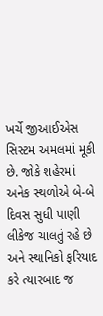ખર્ચે જીઆઈએસ સિસ્ટમ અમલમાં મૂકી છે. જોકે શહેરમાં અનેક સ્થળોએ બે-બે દિવસ સુધી પાણી લીકેજ ચાલતું રહે છે અને સ્થાનિકો ફરિયાદ કરે ત્યારબાદ જ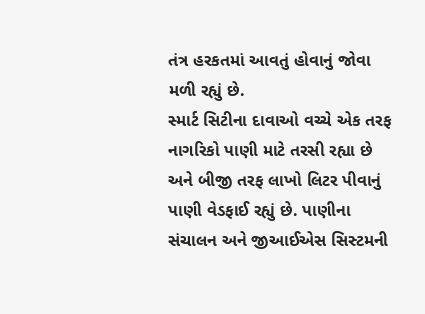તંત્ર હરકતમાં આવતું હોવાનું જોવા મળી રહ્યું છે.
સ્માર્ટ સિટીના દાવાઓ વચ્ચે એક તરફ નાગરિકો પાણી માટે તરસી રહ્યા છે અને બીજી તરફ લાખો લિટર પીવાનું પાણી વેડફાઈ રહ્યું છે. પાણીના સંચાલન અને જીઆઈએસ સિસ્ટમની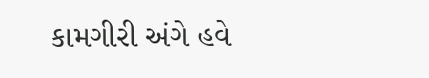કામગીરી અંગે હવે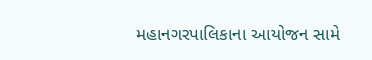મહાનગરપાલિકાના આયોજન સામે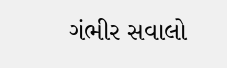ગંભીર સવાલો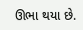ઊભા થયા છે.